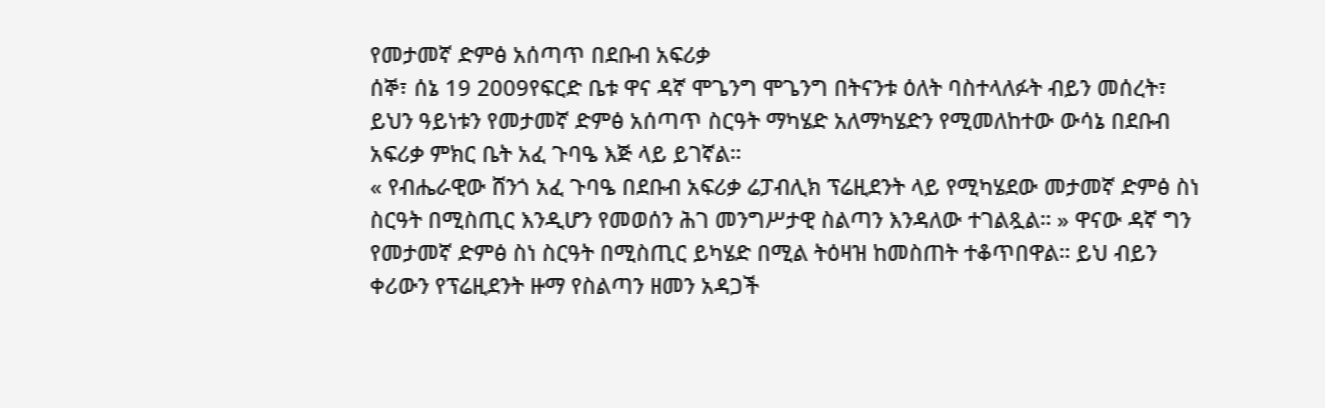የመታመኛ ድምፅ አሰጣጥ በደቡብ አፍሪቃ
ሰኞ፣ ሰኔ 19 2009የፍርድ ቤቱ ዋና ዳኛ ሞጌንግ ሞጌንግ በትናንቱ ዕለት ባስተላለፉት ብይን መሰረት፣ ይህን ዓይነቱን የመታመኛ ድምፅ አሰጣጥ ስርዓት ማካሄድ አለማካሄድን የሚመለከተው ውሳኔ በደቡብ አፍሪቃ ምክር ቤት አፈ ጉባዔ እጅ ላይ ይገኛል።
« የብሔራዊው ሸንጎ አፈ ጉባዔ በደቡብ አፍሪቃ ሬፓብሊክ ፕሬዚደንት ላይ የሚካሄደው መታመኛ ድምፅ ስነ ስርዓት በሚስጢር እንዲሆን የመወሰን ሕገ መንግሥታዊ ስልጣን እንዳለው ተገልጿል። » ዋናው ዳኛ ግን የመታመኛ ድምፅ ስነ ስርዓት በሚስጢር ይካሄድ በሚል ትዕዛዝ ከመስጠት ተቆጥበዋል። ይህ ብይን ቀሪውን የፕሬዚደንት ዙማ የስልጣን ዘመን አዳጋች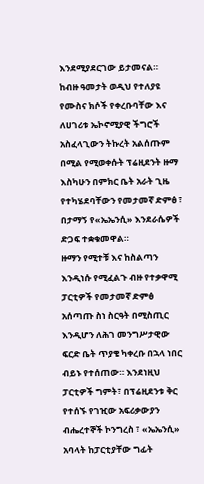እንደሚያደርገው ይታመናል።
ከብዙ ዓመታት ወዲህ የተለያዩ የሙስና ክሶች የቀረቡባቸው እና ለሀገሪቱ ኤኮኖሚያዊ ችግሮች አስፈላጊውን ትኩረት አልሰጡም በሚል የሚወቀሱት ፕሬዚደንት ዙማ እስካሁን በምክር ቤት አራት ጊዜ የተካሄደባቸውን የመታመኛ ድምፅ ፣ በታማኝ የ«ኤኤንሲ» እንደራሴዎች ድጋፍ ተቋቁመዋል።
ዙማን የሚተቹ እና ከስልጣን እንዲነሱ የሚፈልጉ ብዙ የተቃዋሚ ፓርቲዎች የመታመኛ ድምፅ አሰጣጡ ስነ ስርዓት በሚስጢር እንዲሆን ለሕገ መንግሥታዊው ፍርድ ቤት ጥያቄ ካቀረቡ በኋላ ነበር ብይኑ የተሰጠው። እንደነዚህ ፓርቲዎች ግምት፣ በፕሬዚደንቱ ቅር የተሰኙ የገዢው አፍሪቃውያን ብሔረተኞች ኮንግረስ ፣ «ኤኤንሲ» አባላት ከፓርቲያቸው ግፊት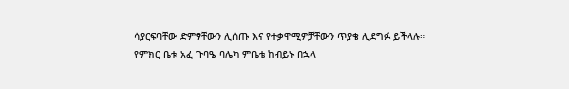ሳያርፍባቸው ድምፃቸውን ሊሰጡ እና የተቃዋሚዎቻቸውን ጥያቄ ሊደግፉ ይችላሉ።
የምክር ቤቱ አፈ ጉባዔ ባሌካ ምቤቴ ከብይኑ በኋላ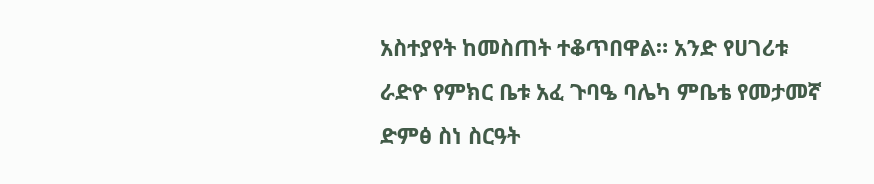አስተያየት ከመስጠት ተቆጥበዋል። አንድ የሀገሪቱ ራድዮ የምክር ቤቱ አፈ ጉባዔ ባሌካ ምቤቴ የመታመኛ ድምፅ ስነ ስርዓት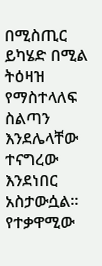በሚስጢር ይካሄድ በሚል ትዕዛዝ የማስተላለፍ ስልጣን እንደሌላቸው ተናግረው እንደነበር አስታውሷል። የተቃዋሚው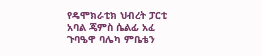የዴሞክራቲክ ህብረት ፓርቲ አባል ጄምስ ሴልፊ አፈ ጉባዔዋ ባሌካ ምቤቴን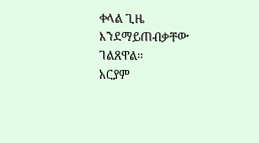ቀላል ጊዜ እንደማይጠብቃቸው ገልጸዋል።
አርያም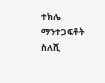ተክሌ
ማንተጋፍቶት ስለሺ